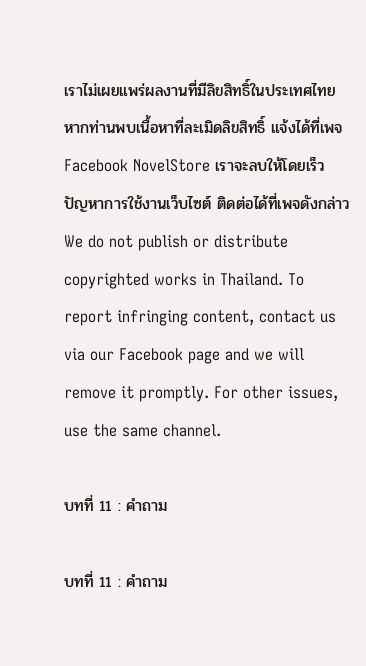เราไม่เผยแพร่ผลงานที่มีลิขสิทธิ์ในประเทศไทย หากท่านพบเนื้อหาที่ละเมิดลิขสิทธิ์ แจ้งได้ที่เพจ Facebook NovelStore เราจะลบให้โดยเร็ว
ปัญหาการใช้งานเว็บไซต์ ติดต่อได้ที่เพจดังกล่าว
We do not publish or distribute copyrighted works in Thailand. To report infringing content, contact us via our Facebook page and we will remove it promptly. For other issues, use the same channel.

บทที่ 11 : คำถาม

บทที่ 11 : คำถาม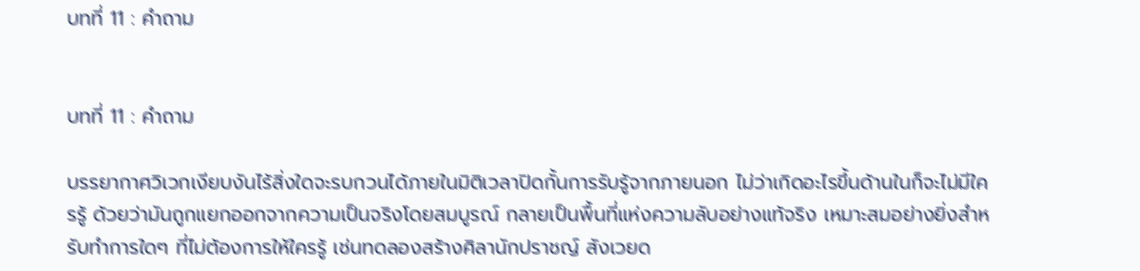บทที่ 11 : คำถาม


บทที่ 11 : คำถาม

บรรยากาศวิเวกเงียบงันไร้สิ่งใดจะรบกวนได้ภายในมิติเวลาปิดกั้นการรับรู้จากภายนอก ไม่ว่าเกิดอะไรขึ้นด้านในก็จะไม่มีใครรู้ ด้วยว่ามันถูกแยกออกจากความเป็นจริงโดยสมบูรณ์ กลายเป็นพื้นที่แห่งความลับอย่างแท้จริง เหมาะสมอย่างยิ่งสำหรับทำการใดๆ ที่ไม่ต้องการให้ใครรู้ เช่นทดลองสร้างศิลานักปราชญ์ สังเวยด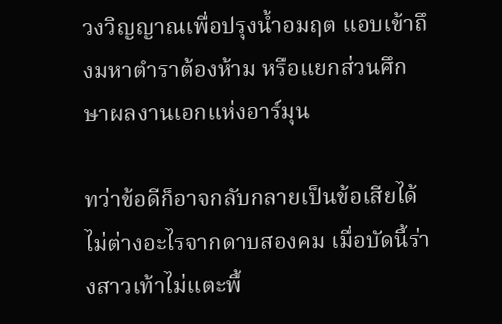วงวิญญาณเพื่อปรุงน้ำอมฤต แอบเข้าถึงมหาตำราต้องห้าม หรือแยกส่วนศึกษาผลงานเอกแห่งอาร์มุน

ทว่าข้อดีก็อาจกลับกลายเป็นข้อเสียได้ไม่ต่างอะไรจากดาบสองคม เมื่อบัดนี้ร่างสาวเท้าไม่แตะพื้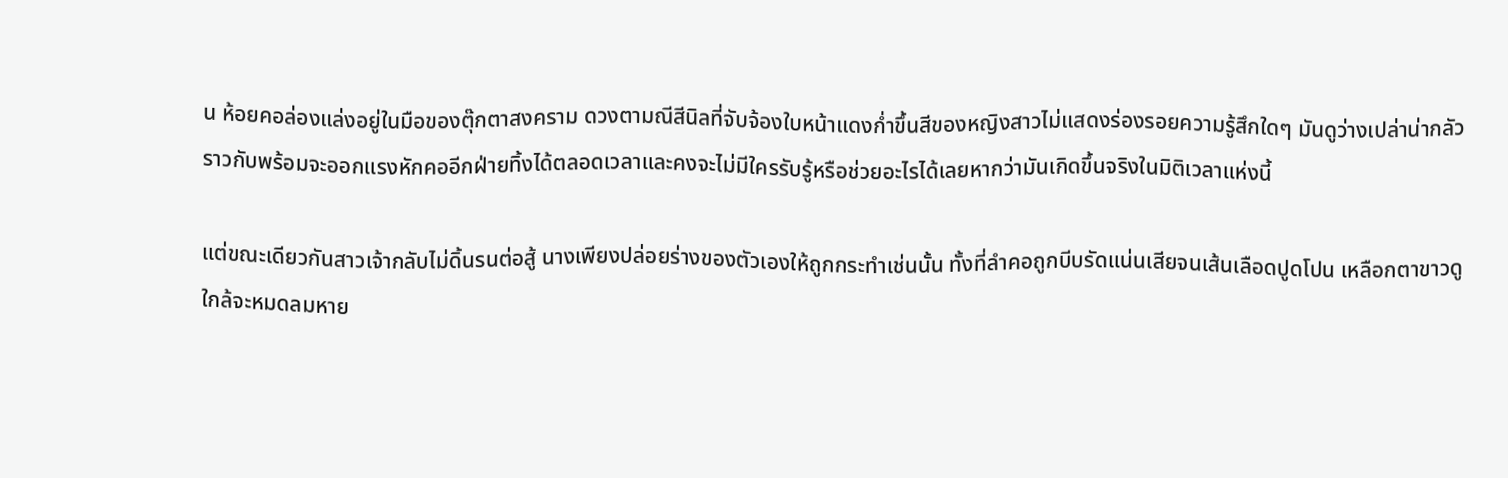น ห้อยคอล่องแล่งอยู่ในมือของตุ๊กตาสงคราม ดวงตามณีสีนิลที่จับจ้องใบหน้าแดงก่ำขึ้นสีของหญิงสาวไม่แสดงร่องรอยความรู้สึกใดๆ มันดูว่างเปล่าน่ากลัวราวกับพร้อมจะออกแรงหักคออีกฝ่ายทิ้งได้ตลอดเวลาและคงจะไม่มีใครรับรู้หรือช่วยอะไรได้เลยหากว่ามันเกิดขึ้นจริงในมิติเวลาแห่งนี้

แต่ขณะเดียวกันสาวเจ้ากลับไม่ดิ้นรนต่อสู้ นางเพียงปล่อยร่างของตัวเองให้ถูกกระทำเช่นนั้น ทั้งที่ลำคอถูกบีบรัดแน่นเสียจนเส้นเลือดปูดโปน เหลือกตาขาวดูใกล้จะหมดลมหาย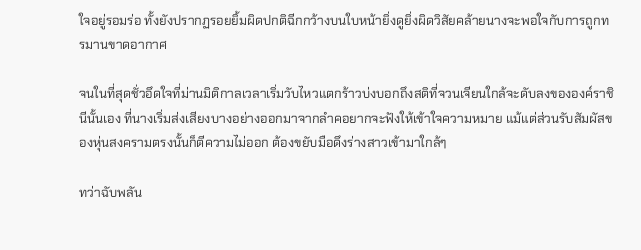ใจอยู่รอมร่อ ทั้งยังปรากฏรอยยิ้มผิดปกติฉีกกว้างบนใบหน้ายิ่งดูยิ่งผิดวิสัยคล้ายนางจะพอใจกับการถูกทรมานขาดอากาศ

จนในที่สุดชั่วอึดใจที่ม่านมิติกาลเวลาเริ่มวับไหวแตกร้าวบ่งบอกถึงสติที่จวนเจียนใกล้จะดับลงขององค์ราชินีนั้นเอง ที่นางเริ่มส่งเสียงบางอย่างออกมาจากลำคอยากจะฟังให้เข้าใจความหมาย แม้แต่ส่วนรับสัมผัสของหุ่นสงครามตรงนั้นก็ตีความไม่ออก ต้องขยับมือดึงร่างสาวเข้ามาใกล้ๆ

ทว่าฉับพลัน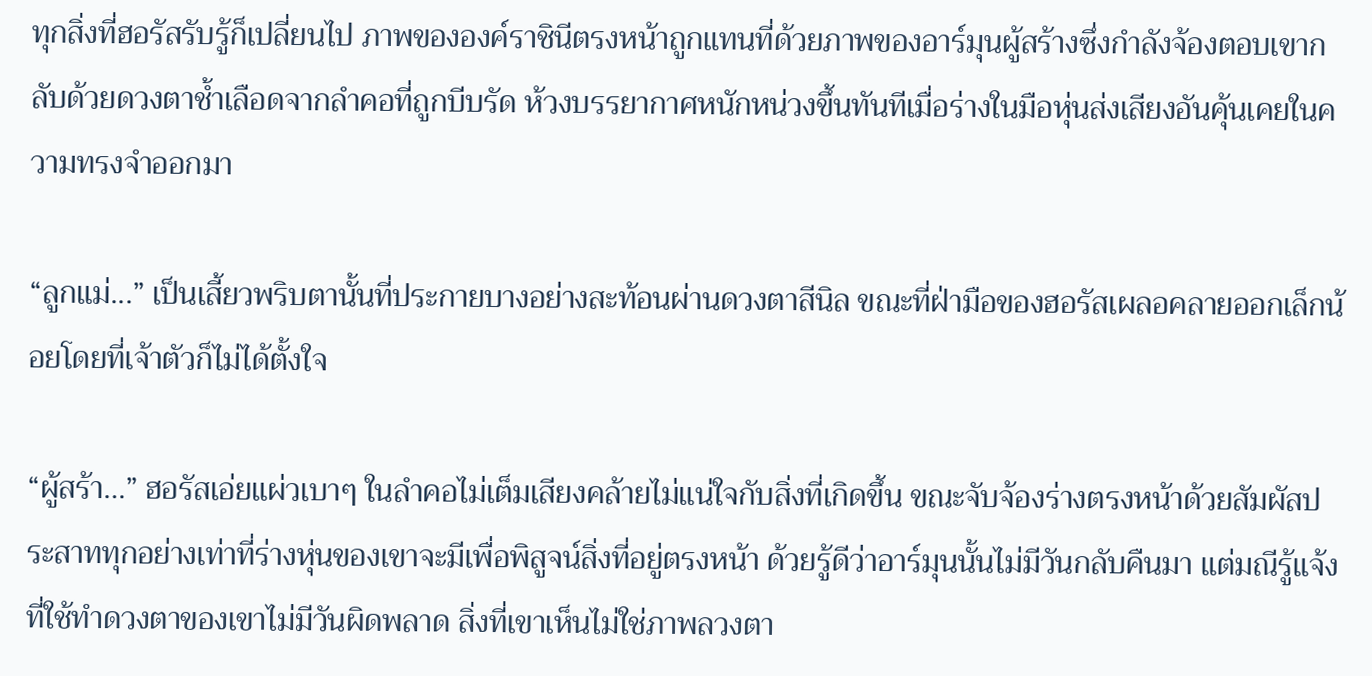ทุกสิ่งที่ฮอรัสรับรู้ก็เปลี่ยนไป ภาพขององค์ราชินีตรงหน้าถูกแทนที่ด้วยภาพของอาร์มุนผู้สร้างซึ่งกำลังจ้องตอบเขากลับด้วยดวงตาช้ำเลือดจากลำคอที่ถูกบีบรัด ห้วงบรรยากาศหนักหน่วงขึ้นทันทีเมื่อร่างในมือหุ่นส่งเสียงอันคุ้นเคยในความทรงจำออกมา

“ลูกแม่...” เป็นเสี้ยวพริบตานั้นที่ประกายบางอย่างสะท้อนผ่านดวงตาสีนิล ขณะที่ฝ่ามือของฮอรัสเผลอคลายออกเล็กน้อยโดยที่เจ้าตัวก็ไม่ได้ตั้งใจ

“ผู้สร้า…” ฮอรัสเอ่ยแผ่วเบาๆ ในลำคอไม่เต็มเสียงคล้ายไม่แน่ใจกับสิ่งที่เกิดขึ้น ขณะจับจ้องร่างตรงหน้าด้วยสัมผัสประสาททุกอย่างเท่าที่ร่างหุ่นของเขาจะมีเพื่อพิสูจน์สิ่งที่อยู่ตรงหน้า ด้วยรู้ดีว่าอาร์มุนนั้นไม่มีวันกลับคืนมา แต่มณีรู้แจ้งที่ใช้ทำดวงตาของเขาไม่มีวันผิดพลาด สิ่งที่เขาเห็นไม่ใช่ภาพลวงตา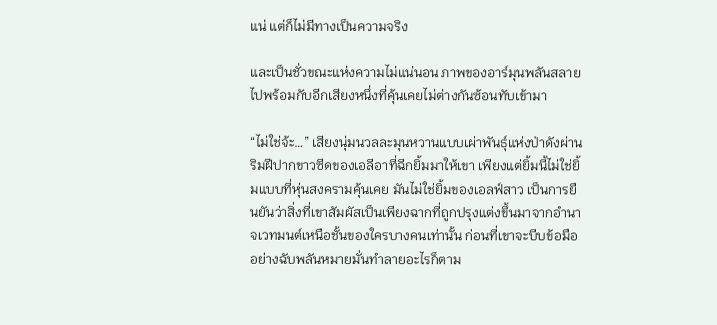แน่ แต่ก็ไม่มีทางเป็นความจริง

และเป็นชั่วขณะแห่งความไม่แน่นอน ภาพของอาร์มุนพลันสลายไปพร้อมกับอีกเสียงหนึ่งที่คุ้นเคยไม่ต่างกันซ้อนทับเข้ามา

“ไม่ใช่จ้ะ…” เสียงนุ่มนวลละมุนหวานแบบเผ่าพันธุ์แห่งป่าดังผ่านริมฝีปากขาวซีดของเอลีอาที่ฉีกยิ้มมาให้เขา เพียงแต่ยิ้มนี้ไม่ใช่ยิ้มแบบที่หุ่นสงครามคุ้นเคย มันไม่ใช่ยิ้มของเอลฟ์สาว เป็นการยืนยันว่าสิ่งที่เขาสัมผัสเป็นเพียงฉากที่ถูกปรุงแต่งขึ้นมาจากอำนาจเวทมนต์เหนือชั้นของใครบางคนเท่านั้น ก่อนที่เขาจะบีบข้อมืออย่างฉับพลันหมายมั่นทำลายอะไรก็ตาม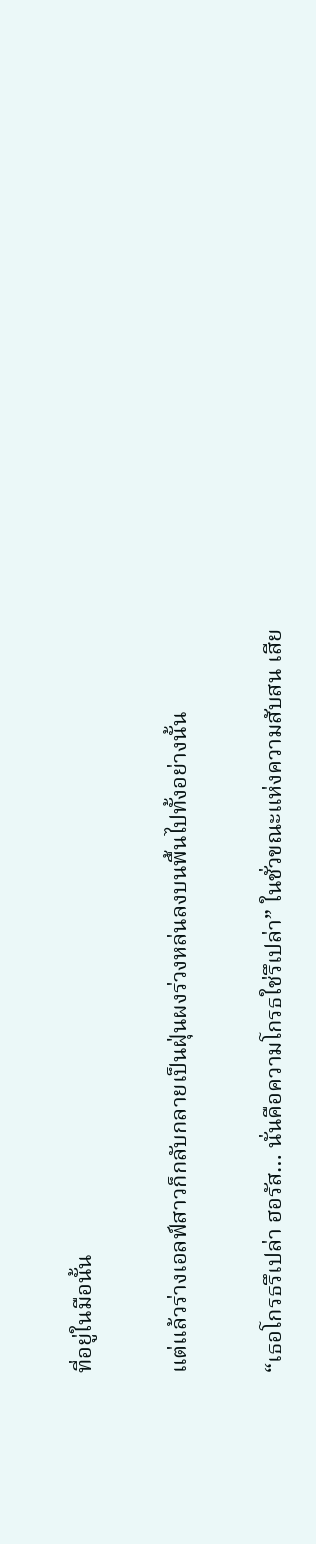ที่อยู่ในมือนั้น

แต่แล้วร่างเอลฟ์สาวก็กลับกลายเป็นฝุ่นผงร่วงหล่นลงบนพื้นไปทั้งอย่างนั้น

“เธอโกรธรึเปล่า ฮอรัส… นั่นคือความโกรธใช่รึเปล่า” ในชั่วขณะแห่งความสับสน เสีย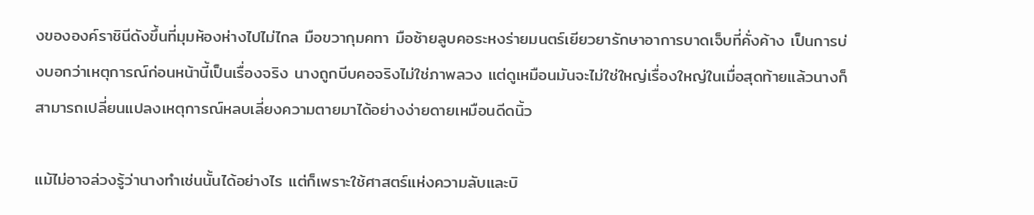งขององค์ราชินีดังขึ้นที่มุมห้องห่างไปไม่ไกล มือขวากุมคทา มือซ้ายลูบคอระหงร่ายมนตร์เยียวยารักษาอาการบาดเจ็บที่คั่งค้าง เป็นการบ่งบอกว่าเหตุการณ์ก่อนหน้านี้เป็นเรื่องจริง นางถูกบีบคอจริงไม่ใช่ภาพลวง แต่ดูเหมือนมันจะไม่ใช่ใหญ่เรื่องใหญ่ในเมื่อสุดท้ายแล้วนางก็สามารถเปลี่ยนแปลงเหตุการณ์หลบเลี่ยงความตายมาได้อย่างง่ายดายเหมือนดีดนิ้ว

แม้ไม่อาจล่วงรู้ว่านางทำเช่นนั้นได้อย่างไร แต่ก็เพราะใช้ศาสตร์แห่งความลับและบิ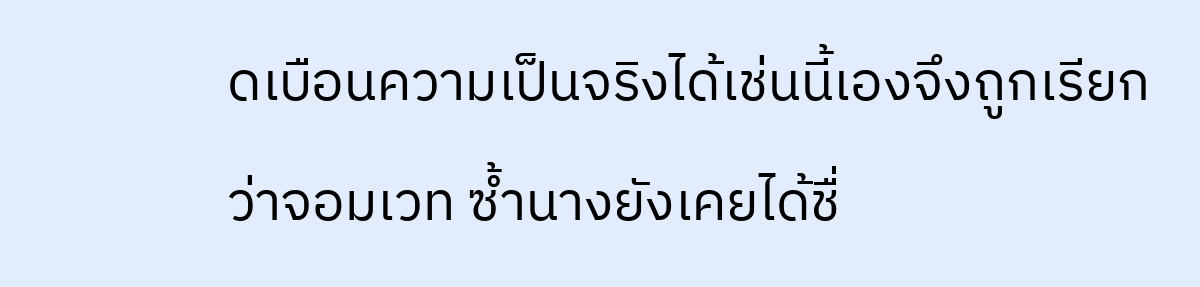ดเบือนความเป็นจริงได้เช่นนี้เองจึงถูกเรียกว่าจอมเวท ซ้ำนางยังเคยได้ชื่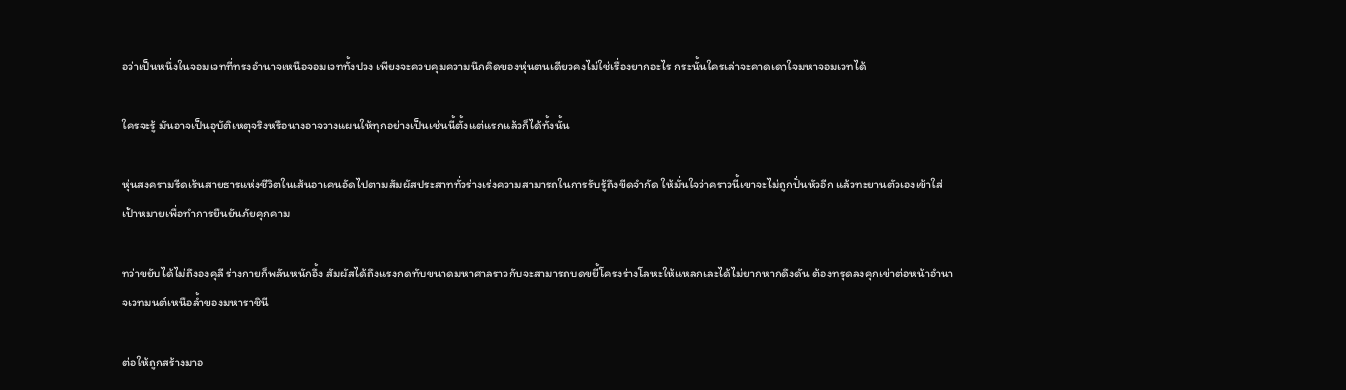อว่าเป็นหนึ่งในจอมเวทที่ทรงอำนาจเหนือจอมเวททั้งปวง เพียงจะควบคุมความนึกคิดของหุ่นตนเดียวคงไม่ใช่เรื่องยากอะไร กระนั้นใครเล่าจะคาดเดาใจมหาจอมเวทได้

ใครจะรู้ มันอาจเป็นอุบัติเหตุจริงหรือนางอาจวางแผนให้ทุกอย่างเป็นเช่นนี้ตั้งแต่แรกแล้วก็ได้ทั้งนั้น

หุ่นสงครามรีดเร้นสายธารแห่งชีวิตในเส้นอาเคนอัดไปตามสัมผัสประสาททั่วร่างเร่งความสามารถในการรับรู้ถึงขีดจำกัด ให้มั่นใจว่าคราวนี้เขาจะไม่ถูกปั่นหัวอีก แล้วทะยานตัวเองเข้าใส่เป้าหมายเพื่อทำการยืนยันภัยคุกคาม

ทว่าขยับได้ไม่ถึงองคุลี ร่างกายก็พลันหนักอึ้ง สัมผัสได้ถึงแรงกดทับขนาดมหาศาลราวกับจะสามารถบดขยี้โครงร่างโลหะให้แหลกเละได้ไม่ยากหากดึงดัน ต้องทรุดลงคุกเข่าต่อหน้าอำนาจเวทมนต์เหนือล้ำของมหาราชินี

ต่อให้ถูกสร้างมาอ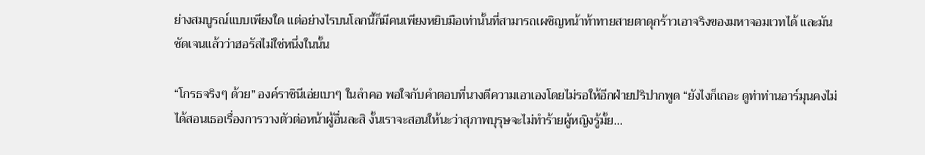ย่างสมบูรณ์แบบเพียงใด แต่อย่างไรบนโลกนี้ก็มีคนเพียงหยิบมือเท่านั้นที่สามารถเผชิญหน้าท้าทายสายตาดุกร้าวเอาจริงของมหาจอมเวทได้ และมันชัดเจนแล้วว่าฮอรัสไม่ใช่หนึ่งในนั้น

“โกรธจริงๆ ด้วย” องค์ราชินีเอ่ยเบาๆ ในลำคอ พอใจกับคำตอบที่นางตีความเอาเองโดยไม่รอให้อีกฝ่ายปริปากพูด “ยังไงก็เถอะ ดูท่าท่านอาร์มุนคงไม่ได้สอนเธอเรื่องการวางตัวต่อหน้าผู้อื่นละสิ งั้นเราจะสอนให้นะว่าสุภาพบุรุษจะไม่ทำร้ายผู้หญิงรู้มั้ย…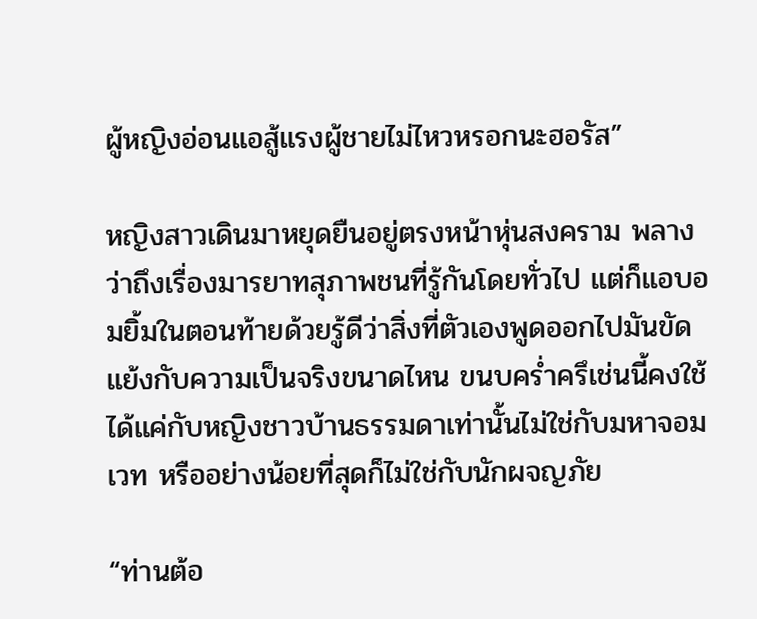ผู้หญิงอ่อนแอสู้แรงผู้ชายไม่ไหวหรอกนะฮอรัส”

หญิงสาวเดินมาหยุดยืนอยู่ตรงหน้าหุ่นสงคราม พลางว่าถึงเรื่องมารยาทสุภาพชนที่รู้กันโดยทั่วไป แต่ก็แอบอมยิ้มในตอนท้ายด้วยรู้ดีว่าสิ่งที่ตัวเองพูดออกไปมันขัดแย้งกับความเป็นจริงขนาดไหน ขนบคร่ำครึเช่นนี้คงใช้ได้แค่กับหญิงชาวบ้านธรรมดาเท่านั้นไม่ใช่กับมหาจอมเวท หรืออย่างน้อยที่สุดก็ไม่ใช่กับนักผจญภัย

“ท่านต้อ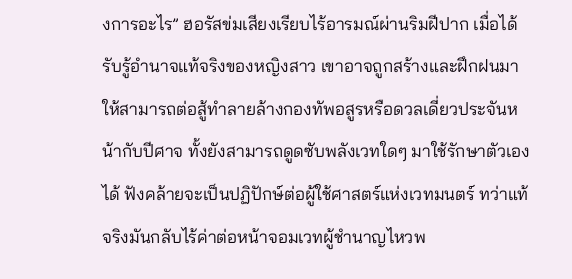งการอะไร” ฮอรัสข่มเสียงเรียบไร้อารมณ์ผ่านริมฝีปาก เมื่อได้รับรู้อำนาจแท้จริงของหญิงสาว เขาอาจถูกสร้างและฝึกฝนมาให้สามารถต่อสู้ทำลายล้างกองทัพอสูรหรือดวลเดี่ยวประจันหน้ากับปีศาจ ทั้งยังสามารถดูดซับพลังเวทใดๆ มาใช้รักษาตัวเองได้ ฟังคล้ายจะเป็นปฏิปักษ์ต่อผู้ใช้ศาสตร์แห่งเวทมนตร์ ทว่าแท้จริงมันกลับไร้ค่าต่อหน้าจอมเวทผู้ชำนาญไหวพ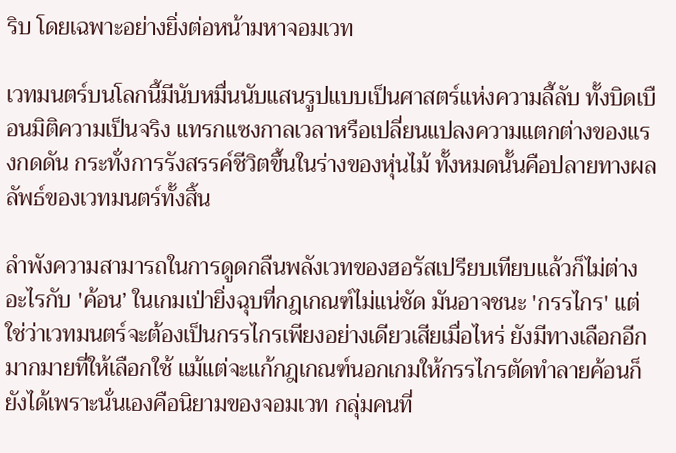ริบ โดยเฉพาะอย่างยิ่งต่อหน้ามหาจอมเวท

เวทมนตร์บนโลกนี้มีนับหมื่นนับแสนรูปแบบเป็นศาสตร์แห่งความลี้ลับ ทั้งบิดเบือนมิติความเป็นจริง แทรกแซงกาลเวลาหรือเปลี่ยนแปลงความแตกต่างของแรงกดดัน กระทั่งการรังสรรค์ชีวิตขึ้นในร่างของหุ่นไม้ ทั้งหมดนั้นคือปลายทางผลลัพธ์ของเวทมนตร์ทั้งสิ้น

ลำพังความสามารถในการดูดกลืนพลังเวทของฮอรัสเปรียบเทียบแล้วก็ไม่ต่างอะไรกับ 'ค้อน’ ในเกมเป่ายิ่งฉุบที่กฎเกณฑ์ไม่แน่ชัด มันอาจชนะ 'กรรไกร' แต่ใช่ว่าเวทมนตร์จะต้องเป็นกรรไกรเพียงอย่างเดียวเสียเมื่อไหร่ ยังมีทางเลือกอีกมากมายที่ให้เลือกใช้ แม้แต่จะแก้กฎเกณฑ์นอกเกมให้กรรไกรตัดทำลายค้อนก็ยังได้เพราะนั่นเองคือนิยามของจอมเวท กลุ่มคนที่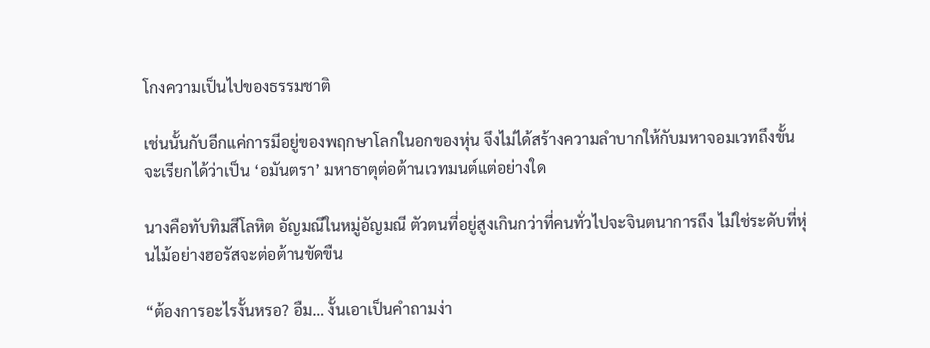โกงความเป็นไปของธรรมชาติ

เช่นนั้นกับอีกแค่การมีอยู่ของพฤกษาโลกในอกของหุ่น จึงไม่ได้สร้างความลำบากให้กับมหาจอมเวทถึงขั้นจะเรียกได้ว่าเป็น ‘อมันตรา’ มหาธาตุต่อต้านเวทมนต์แต่อย่างใด

นางคือทับทิมสีโลหิต อัญมณีในหมู่อัญมณี ตัวตนที่อยู่สูงเกินกว่าที่คนทั่วไปจะจินตนาการถึง ไม่ใช่ระดับที่หุ่นไม้อย่างฮอรัสจะต่อต้านขัดขืน

“ต้องการอะไรงั้นหรอ? อืม… งั้นเอาเป็นคำถามง่า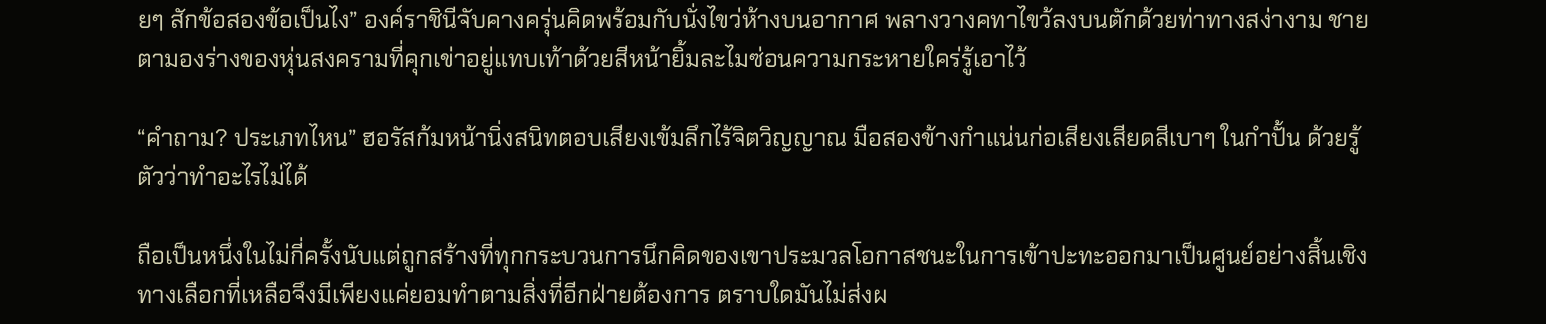ยๆ สักข้อสองข้อเป็นไง” องค์ราชินีจับคางครุ่นคิดพร้อมกับนั่งไขว่ห้างบนอากาศ พลางวางคทาไขว้ลงบนตักด้วยท่าทางสง่างาม ชายตามองร่างของหุ่นสงครามที่คุกเข่าอยู่แทบเท้าด้วยสีหน้ายิ้มละไมซ่อนความกระหายใคร่รู้เอาไว้

“คำถาม? ประเภทไหน” ฮอรัสก้มหน้านิ่งสนิทตอบเสียงเข้มลึกไร้จิตวิญญาณ มือสองข้างกำแน่นก่อเสียงเสียดสีเบาๆ ในกำปั้น ด้วยรู้ตัวว่าทำอะไรไม่ได้

ถือเป็นหนึ่งในไม่กี่ครั้งนับแต่ถูกสร้างที่ทุกกระบวนการนึกคิดของเขาประมวลโอกาสชนะในการเข้าปะทะออกมาเป็นศูนย์อย่างสิ้นเชิง ทางเลือกที่เหลือจึงมีเพียงแค่ยอมทำตามสิ่งที่อีกฝ่ายต้องการ ตราบใดมันไม่ส่งผ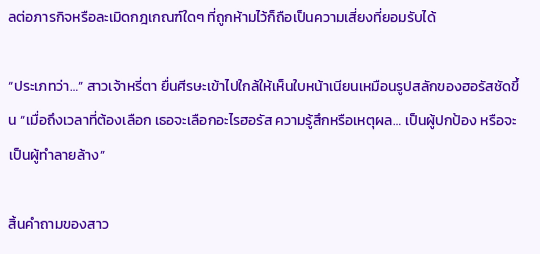ลต่อภารกิจหรือละเมิดกฎเกณฑ์ใดๆ ที่ถูกห้ามไว้ก็ถือเป็นความเสี่ยงที่ยอมรับได้

“ประเภทว่า…” สาวเจ้าหรี่ตา ยื่นศีรษะเข้าไปใกล้ให้เห็นใบหน้าเนียนเหมือนรูปสลักของฮอรัสชัดขึ้น “เมื่อถึงเวลาที่ต้องเลือก เธอจะเลือกอะไรฮอรัส ความรู้สึกหรือเหตุผล… เป็นผู้ปกป้อง หรือจะเป็นผู้ทำลายล้าง”

สิ้นคำถามของสาว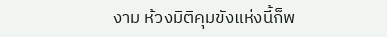งาม ห้วงมิติคุมขังแห่งนี้ก็พ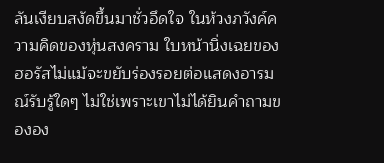ลันเงียบสงัดขึ้นมาชั่วอึดใจ ในห้วงภวังค์ความคิดของหุ่นสงคราม ใบหน้านิ่งเฉยของฮอรัสไม่แม้จะขยับร่องรอยต่อแสดงอารมณ์รับรู้ใดๆ ไม่ใช่เพราะเขาไม่ได้ยินคำถามขององ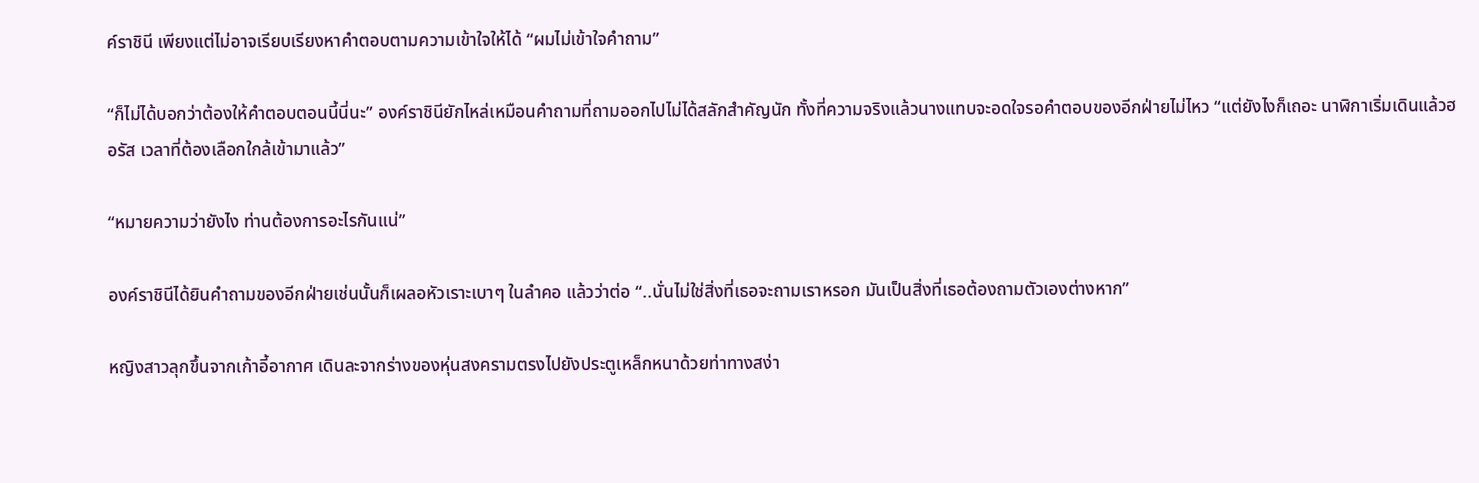ค์ราชินี เพียงแต่ไม่อาจเรียบเรียงหาคำตอบตามความเข้าใจให้ได้ “ผมไม่เข้าใจคำถาม”

“ก็ไม่ได้บอกว่าต้องให้คำตอบตอนนี้นี่นะ” องค์ราชินียักไหล่เหมือนคำถามที่ถามออกไปไม่ได้สลักสำคัญนัก ทั้งที่ความจริงแล้วนางแทบจะอดใจรอคำตอบของอีกฝ่ายไม่ไหว “แต่ยังไงก็เถอะ นาฬิกาเริ่มเดินแล้วฮอรัส เวลาที่ต้องเลือกใกล้เข้ามาแล้ว”

“หมายความว่ายังไง ท่านต้องการอะไรกันแน่”

องค์ราชินีได้ยินคำถามของอีกฝ่ายเช่นนั้นก็เผลอหัวเราะเบาๆ ในลำคอ แล้วว่าต่อ “..นั่นไม่ใช่สิ่งที่เธอจะถามเราหรอก มันเป็นสิ่งที่เธอต้องถามตัวเองต่างหาก”

หญิงสาวลุกขึ้นจากเก้าอี้อากาศ เดินละจากร่างของหุ่นสงครามตรงไปยังประตูเหล็กหนาด้วยท่าทางสง่า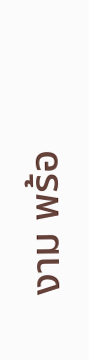งาม พร้อ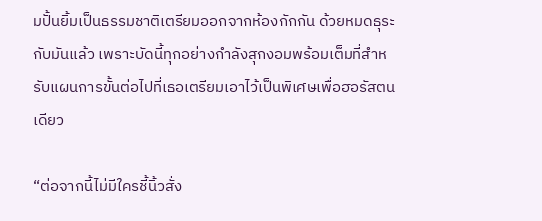มปั้นยิ้มเป็นธรรมชาติเตรียมออกจากห้องกักกัน ด้วยหมดธุระกับมันแล้ว เพราะบัดนี้ทุกอย่างกำลังสุกงอมพร้อมเต็มที่สำหรับแผนการขั้นต่อไปที่เธอเตรียมเอาไว้เป็นพิเศษเพื่อฮอรัสตนเดียว

“ต่อจากนี้ไม่มีใครชี้นิ้วสั่ง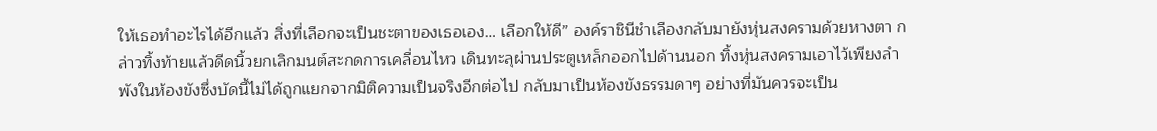ให้เธอทำอะไรได้อีกแล้ว สิ่งที่เลือกจะเป็นชะตาของเธอเอง… เลือกให้ดี” องค์ราชินีชำเลืองกลับมายังหุ่นสงครามด้วยหางตา กล่าวทิ้งท้ายแล้วดีดนิ้วยกเลิกมนต์สะกดการเคลื่อนไหว เดินทะลุผ่านประตูเหล็กออกไปด้านนอก ทิ้งหุ่นสงครามเอาไว้เพียงลำพังในห้องขังซึ่งบัดนี้ไม่ได้ถูกแยกจากมิติความเป็นจริงอีกต่อไป กลับมาเป็นห้องขังธรรมดาๆ อย่างที่มันควรจะเป็น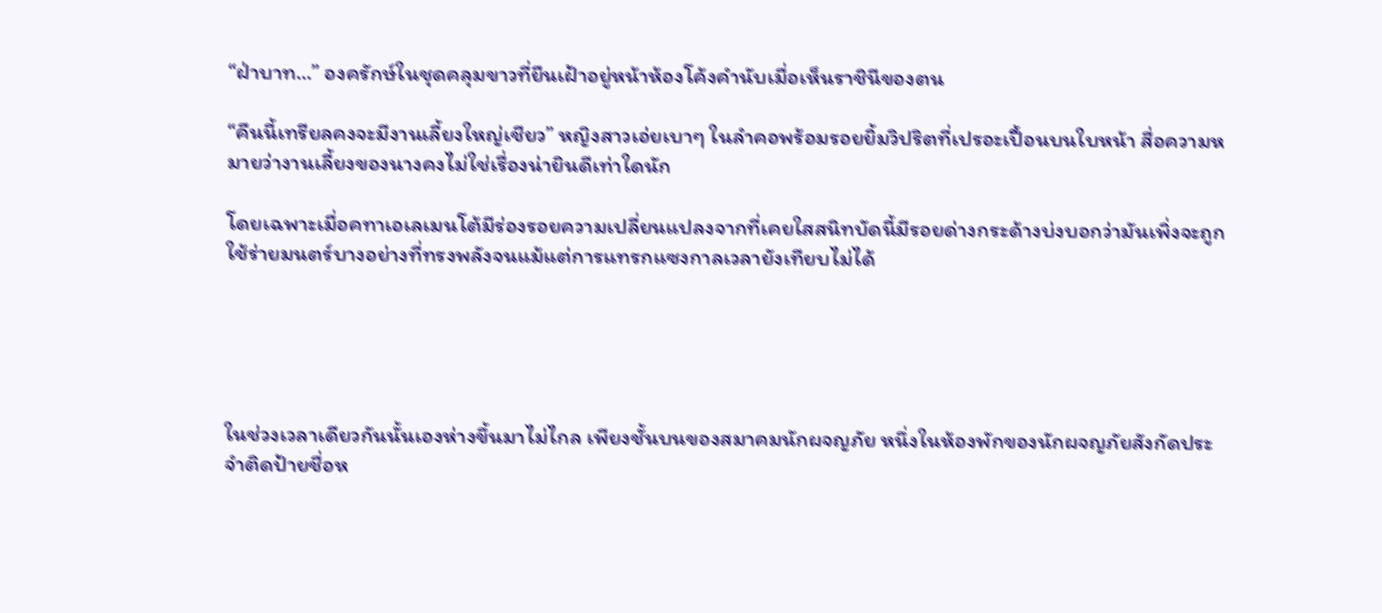“ฝ่าบาท…” องครักษ์ในชุดคลุมขาวที่ยืนเฝ้าอยู่หน้าห้องโค้งคำนับเมื่อเห็นราชินีของตน

“คืนนี้เทรียลคงจะมีงานเลี้ยงใหญ่เชียว” หญิงสาวเอ่ยเบาๆ ในลำคอพร้อมรอยยิ้มวิปริตที่เปรอะเปื้อนบนใบหน้า สื่อความหมายว่างานเลี้ยงของนางคงไม่ใช่เรื่องน่ายินดีเท่าใดนัก

โดยเฉพาะเมื่อคทาเอเลเมนโต้มีร่องรอยความเปลี่ยนแปลงจากที่เคยใสสนิทบัดนี้มีรอยด่างกระด้างบ่งบอกว่ามันเพิ่งจะถูกใช้ร่ายมนตร์บางอย่างที่ทรงพลังจนแม้แต่การแทรกแซงกาลเวลายังเทียบไม่ได้





ในช่วงเวลาเดียวกันนั้นเองห่างขึ้นมาไม่ไกล เพียงชั้นบนของสมาคมนักผจญภัย หนึ่งในห้องพักของนักผจญภัยสังกัดประจำติดป้ายชื่อห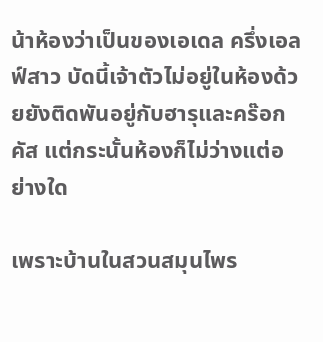น้าห้องว่าเป็นของเอเดล ครึ่งเอลฟ์สาว บัดนี้เจ้าตัวไม่อยู่ในห้องด้วยยังติดพันอยู่กับฮารุและคร๊อกคัส แต่กระนั้นห้องก็ไม่ว่างแต่อย่างใด

เพราะบ้านในสวนสมุนไพร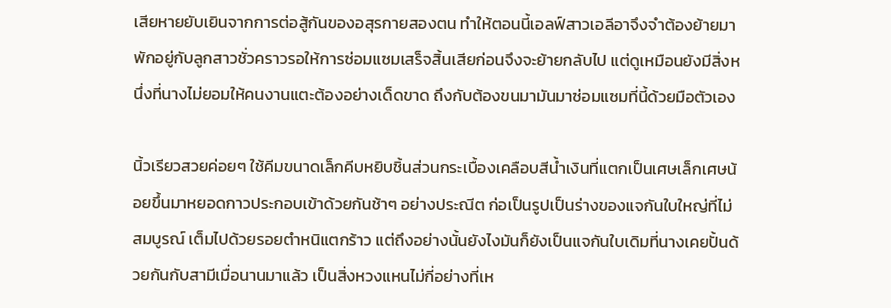เสียหายยับเยินจากการต่อสู้กันของอสุรกายสองตน ทำให้ตอนนี้เอลฟ์สาวเอลีอาจึงจำต้องย้ายมาพักอยู่กับลูกสาวชั่วคราวรอให้การซ่อมแซมเสร็จสิ้นเสียก่อนจึงจะย้ายกลับไป แต่ดูเหมือนยังมีสิ่งหนึ่งที่นางไม่ยอมให้คนงานแตะต้องอย่างเด็ดขาด ถึงกับต้องขนมามันมาซ่อมแซมที่นี้ด้วยมือตัวเอง

นิ้วเรียวสวยค่อยๆ ใช้คีมขนาดเล็กคีบหยิบชิ้นส่วนกระเบื้องเคลือบสีน้ำเงินที่แตกเป็นเศษเล็กเศษน้อยขึ้นมาหยอดกาวประกอบเข้าด้วยกันช้าๆ อย่างประณีต ก่อเป็นรูปเป็นร่างของแจกันใบใหญ่ที่ไม่สมบูรณ์ เต็มไปด้วยรอยตำหนิแตกร้าว แต่ถึงอย่างนั้นยังไงมันก็ยังเป็นแจกันใบเดิมที่นางเคยปั้นด้วยกันกับสามีเมื่อนานมาแล้ว เป็นสิ่งหวงแหนไม่กี่อย่างที่เห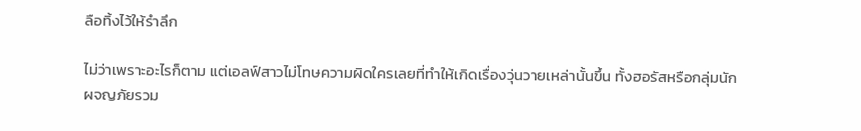ลือทิ้งไว้ให้รำลึก

ไม่ว่าเพราะอะไรก็ตาม แต่เอลฟ์สาวไม่โทษความผิดใครเลยที่ทำให้เกิดเรื่องวุ่นวายเหล่านั้นขึ้น ทั้งฮอรัสหรือกลุ่มนักผจญภัยรวม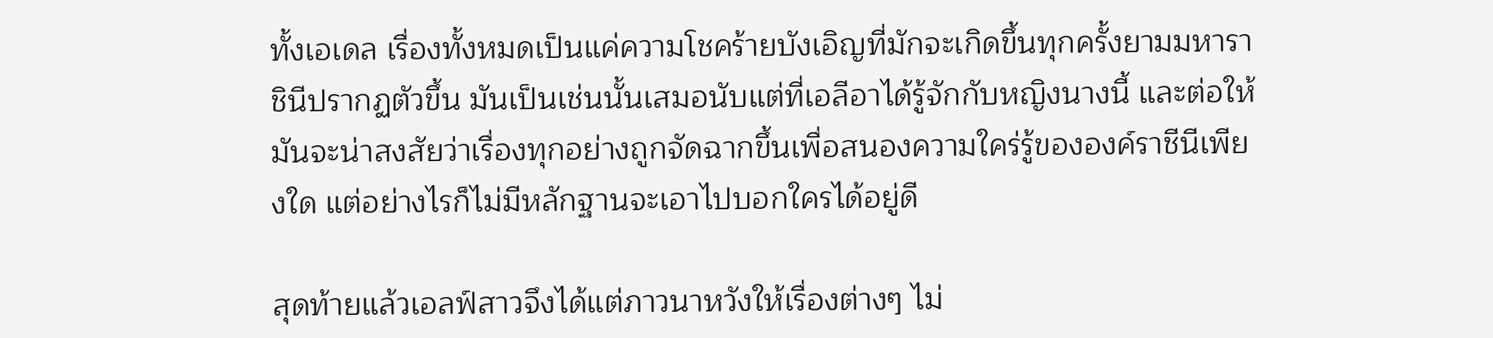ทั้งเอเดล เรื่องทั้งหมดเป็นแค่ความโชคร้ายบังเอิญที่มักจะเกิดขึ้นทุกครั้งยามมหาราชินีปรากฏตัวขึ้น มันเป็นเช่นนั้นเสมอนับแต่ที่เอลีอาได้รู้จักกับหญิงนางนี้ และต่อให้มันจะน่าสงสัยว่าเรื่องทุกอย่างถูกจัดฉากขึ้นเพื่อสนองความใคร่รู้ขององค์ราชีนีเพียงใด แต่อย่างไรก็ไม่มีหลักฐานจะเอาไปบอกใครได้อยู่ดี

สุดท้ายแล้วเอลฟ์สาวจึงได้แต่ภาวนาหวังให้เรื่องต่างๆ ไม่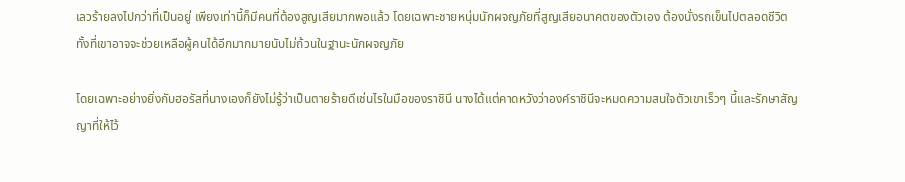เลวร้ายลงไปกว่าที่เป็นอยู่ เพียงเท่านี้ก็มีคนที่ต้องสูญเสียมากพอแล้ว โดยเฉพาะชายหนุ่มนักผจญภัยที่สูญเสียอนาคตของตัวเอง ต้องนั่งรถเข็นไปตลอดชีวิต ทั้งที่เขาอาจจะช่วยเหลือผู้คนได้อีกมากมายนับไม่ถ้วนในฐานะนักผจญภัย

โดยเฉพาะอย่างยิ่งกับฮอรัสที่นางเองก็ยังไม่รู้ว่าเป็นตายร้ายดีเช่นไรในมือของราชินี นางได้แต่คาดหวังว่าองค์ราชินีจะหมดความสนใจตัวเขาเร็วๆ นี้และรักษาสัญญาที่ให้ไว้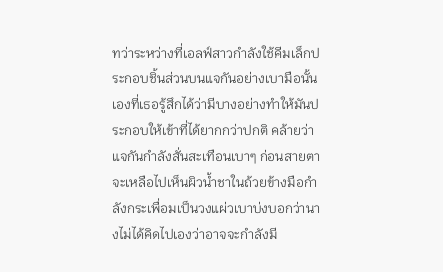ทว่าระหว่างที่เอลฟ์สาวกำลังใช้คีมเล็กประกอบชิ้นส่วนบนแจกันอย่างเบามือนั้นเองที่เธอรู้สึกได้ว่ามีบางอย่างทำให้มันประกอบให้เข้าที่ได้ยากกว่าปกติ คล้ายว่าแจกันกำลังสั่นสะเทือนเบาๆ ก่อนสายตาจะเหลือไปเห็นผิวน้ำชาในถ้วยข้างมือกำลังกระเพื่อมเป็นวงแผ่วเบาบ่งบอกว่านางไม่ได้คิดไปเองว่าอาจจะกำลังมี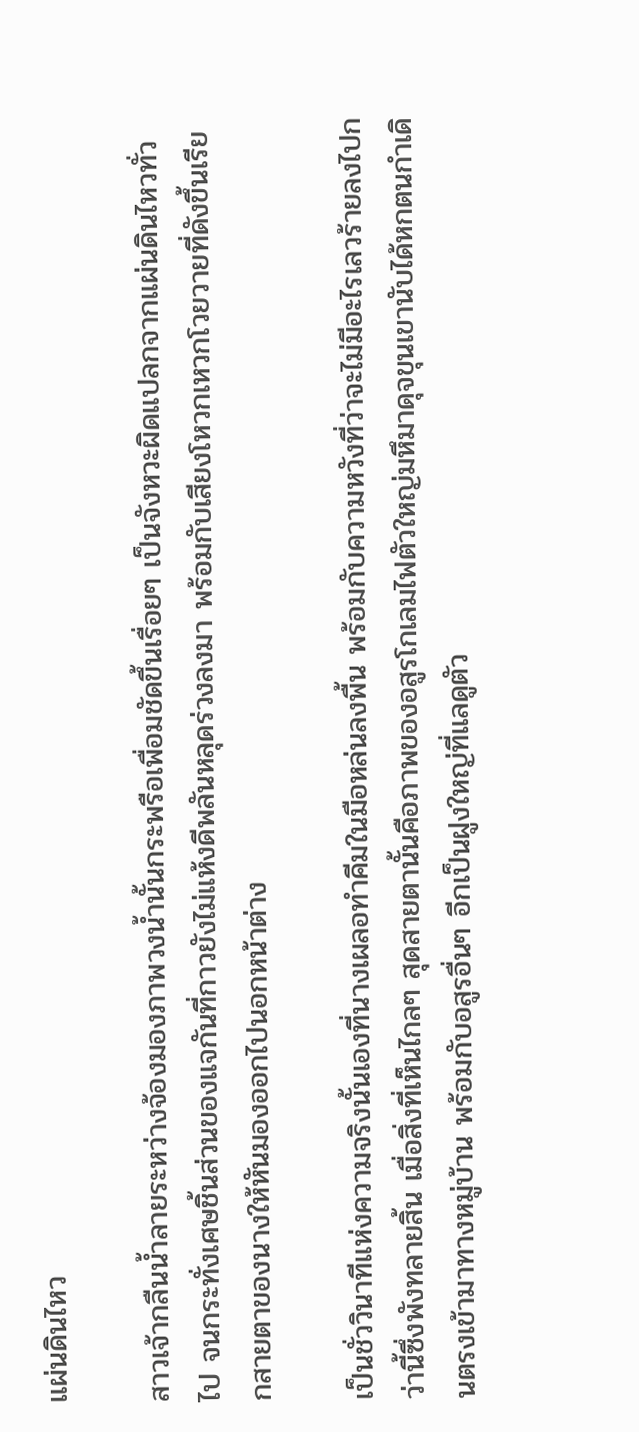แผ่นดินไหว

สาวเจ้ากลืนน้ำลายระหว่างจ้องมองภาพวงน้ำนั้นกระพรือเพื่อมชัดขึ้นเรื่อยๆ เป็นจังหวะผิดแปลกจากแผ่นดินไหวทั่วไป จนกระทั่งเศษชิ้นส่วนของแจกันที่กาวยังไม่แห้งดีพลันหลุดร่วงลงมา พร้อมกับเสียงโหวกเหวกโวยวายที่ดังขึ้นเรียกสายตาของนางให้หันมองออกไปนอกหน้าต่าง

เป็นชั่ววินาทีแห่งความจริงนั้นเองที่นางเผลอทำคีมในมือหล่นลงพื้น พร้อมกับความหวังที่ว่าจะไม่มีอะไรเลวร้ายลงไปกว่านี้ซึ่งพังทลายสิ้น เมื่อสิ่งที่เห็นไกลๆ สุดสายตานั้นคือภาพของอสูรโกเลมไฟตัวใหญ่มหึมาดุจขุนเขานับได้หกตนกำเดินตรงเข้ามาทางหมู่บ้าน พร้อมกับอสูรอื่นๆ อีกเป็นฝูงใหญ่ที่แลดูตัว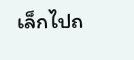เล็กไปถ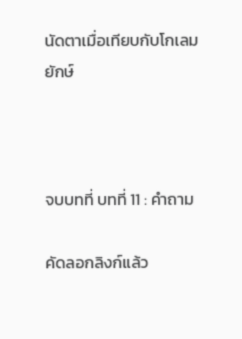นัดตาเมื่อเทียบกับโกเลมยักษ์



จบบทที่ บทที่ 11 : คำถาม

คัดลอกลิงก์แล้ว